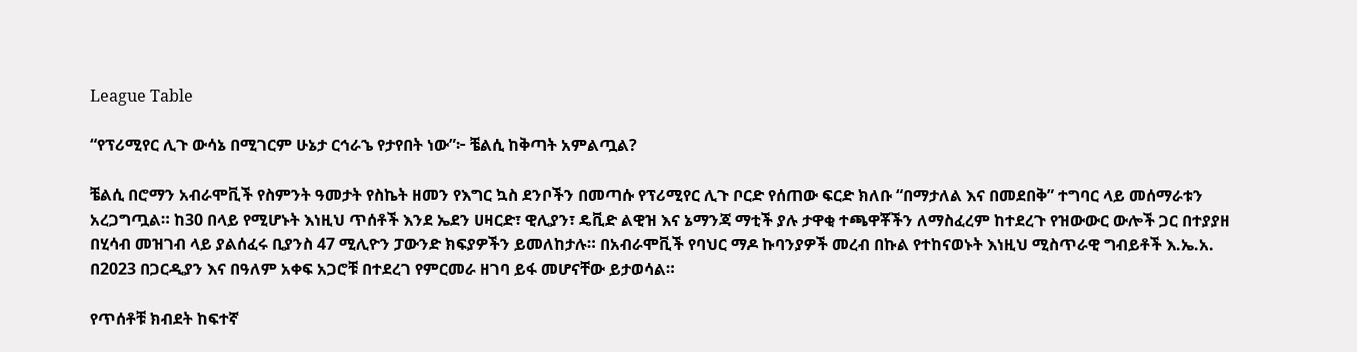League Table

“የፕሪሚየር ሊጉ ውሳኔ በሚገርም ሁኔታ ርኅራኄ የታየበት ነው”፦ ቼልሲ ከቅጣት አምልጧል?

ቼልሲ በሮማን አብራሞቪች የስምንት ዓመታት የስኬት ዘመን የእግር ኳስ ደንቦችን በመጣሱ የፕሪሚየር ሊጉ ቦርድ የሰጠው ፍርድ ክለቡ “በማታለል እና በመደበቅ” ተግባር ላይ መሰማራቱን አረጋግጧል። ከ30 በላይ የሚሆኑት እነዚህ ጥሰቶች እንደ ኤደን ሀዛርድ፣ ዊሊያን፣ ዴቪድ ልዊዝ እና ኔማንጃ ማቲች ያሉ ታዋቂ ተጫዋቾችን ለማስፈረም ከተደረጉ የዝውውር ውሎች ጋር በተያያዘ በሂሳብ መዝገብ ላይ ያልሰፈሩ ቢያንስ 47 ሚሊዮን ፓውንድ ክፍያዎችን ይመለከታሉ። በአብራሞቪች የባህር ማዶ ኩባንያዎች መረብ በኩል የተከናወኑት እነዚህ ሚስጥራዊ ግብይቶች እ.ኤ.አ. በ2023 በጋርዲያን እና በዓለም አቀፍ አጋሮቹ በተደረገ የምርመራ ዘገባ ይፋ መሆናቸው ይታወሳል።

የጥሰቶቹ ክብደት ከፍተኛ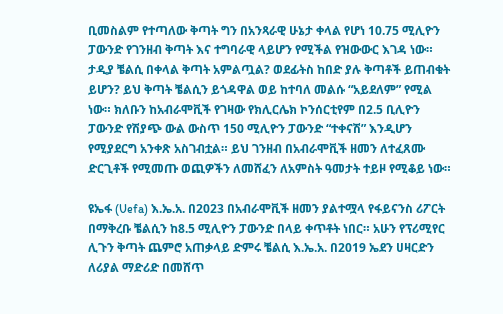ቢመስልም የተጣለው ቅጣት ግን በአንጻራዊ ሁኔታ ቀላል የሆነ 10.75 ሚሊዮን ፓውንድ የገንዘብ ቅጣት እና ተግባራዊ ላይሆን የሚችል የዝውውር እገዳ ነው። ታዲያ ቼልሲ በቀላል ቅጣት አምልጧል? ወደፊትስ ከበድ ያሉ ቅጣቶች ይጠብቁት ይሆን? ይህ ቅጣት ቼልሲን ይጎዳዋል ወይ ከተባለ መልሱ “አይደለም” የሚል ነው። ክለቡን ከአብራሞቪች የገዛው የክሊርሌክ ኮንሰርቲየም በ2.5 ቢሊዮን ፓውንድ የሽያጭ ውል ውስጥ 150 ሚሊዮን ፓውንድ “ተቀናሽ” እንዲሆን የሚያደርግ አንቀጽ አስገብቷል። ይህ ገንዘብ በአብራሞቪች ዘመን ለተፈጸሙ ድርጊቶች የሚመጡ ወጪዎችን ለመሸፈን ለአምስት ዓመታት ተይዞ የሚቆይ ነው።

ዩኤፋ (Uefa) እ.ኤ.አ. በ2023 በአብራሞቪች ዘመን ያልተሟላ የፋይናንስ ሪፖርት በማቅረቡ ቼልሲን ከ8.5 ሚሊዮን ፓውንድ በላይ ቀጥቶት ነበር። አሁን የፕሪሚየር ሊጉን ቅጣት ጨምሮ አጠቃላይ ድምሩ ቼልሲ እ.ኤ.አ. በ2019 ኤደን ሀዛርድን ለሪያል ማድሪድ በመሸጥ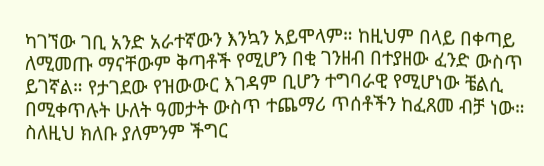ካገኘው ገቢ አንድ አራተኛውን እንኳን አይሞላም። ከዚህም በላይ በቀጣይ ለሚመጡ ማናቸውም ቅጣቶች የሚሆን በቂ ገንዘብ በተያዘው ፈንድ ውስጥ ይገኛል። የታገደው የዝውውር እገዳም ቢሆን ተግባራዊ የሚሆነው ቼልሲ በሚቀጥሉት ሁለት ዓመታት ውስጥ ተጨማሪ ጥሰቶችን ከፈጸመ ብቻ ነው። ስለዚህ ክለቡ ያለምንም ችግር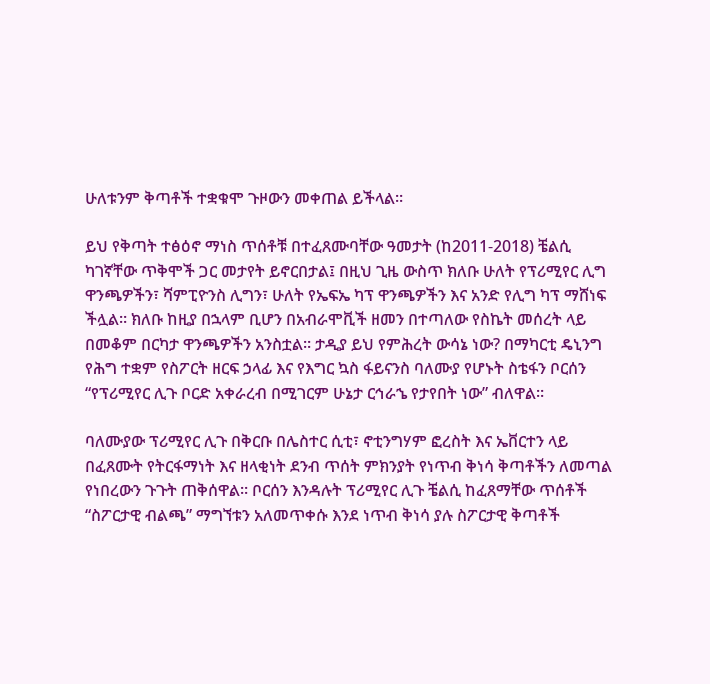ሁለቱንም ቅጣቶች ተቋቁሞ ጉዞውን መቀጠል ይችላል።

ይህ የቅጣት ተፅዕኖ ማነስ ጥሰቶቹ በተፈጸሙባቸው ዓመታት (ከ2011-2018) ቼልሲ ካገኛቸው ጥቅሞች ጋር መታየት ይኖርበታል፤ በዚህ ጊዜ ውስጥ ክለቡ ሁለት የፕሪሚየር ሊግ ዋንጫዎችን፣ ሻምፒዮንስ ሊግን፣ ሁለት የኤፍኤ ካፕ ዋንጫዎችን እና አንድ የሊግ ካፕ ማሸነፍ ችሏል። ክለቡ ከዚያ በኋላም ቢሆን በአብራሞቪች ዘመን በተጣለው የስኬት መሰረት ላይ በመቆም በርካታ ዋንጫዎችን አንስቷል። ታዲያ ይህ የምሕረት ውሳኔ ነው? በማካርቲ ዴኒንግ የሕግ ተቋም የስፖርት ዘርፍ ኃላፊ እና የእግር ኳስ ፋይናንስ ባለሙያ የሆኑት ስቴፋን ቦርሰን “የፕሪሚየር ሊጉ ቦርድ አቀራረብ በሚገርም ሁኔታ ርኅራኄ የታየበት ነው” ብለዋል።

ባለሙያው ፕሪሚየር ሊጉ በቅርቡ በሌስተር ሲቲ፣ ኖቲንግሃም ፎረስት እና ኤቨርተን ላይ በፈጸሙት የትርፋማነት እና ዘላቂነት ደንብ ጥሰት ምክንያት የነጥብ ቅነሳ ቅጣቶችን ለመጣል የነበረውን ጉጉት ጠቅሰዋል። ቦርሰን እንዳሉት ፕሪሚየር ሊጉ ቼልሲ ከፈጸማቸው ጥሰቶች “ስፖርታዊ ብልጫ” ማግኘቱን አለመጥቀሱ እንደ ነጥብ ቅነሳ ያሉ ስፖርታዊ ቅጣቶች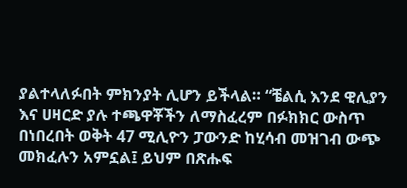ያልተላለፉበት ምክንያት ሊሆን ይችላል። “ቼልሲ እንደ ዊሊያን እና ሀዛርድ ያሉ ተጫዋቾችን ለማስፈረም በፉክክር ውስጥ በነበረበት ወቅት 47 ሚሊዮን ፓውንድ ከሂሳብ መዝገብ ውጭ መክፈሉን አምኗል፤ ይህም በጽሑፍ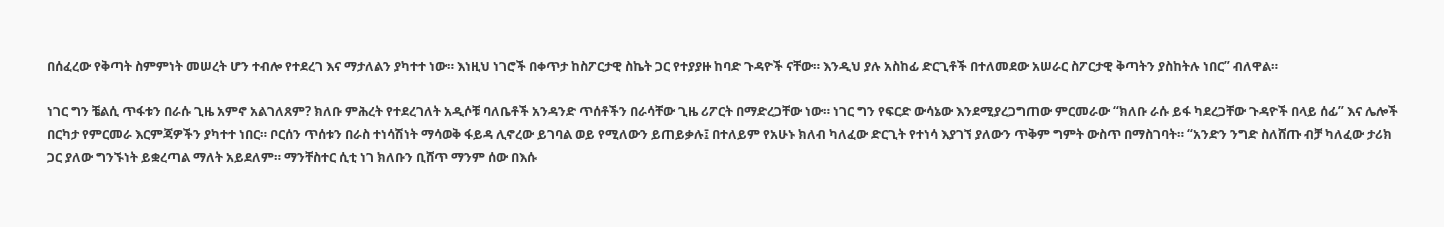በሰፈረው የቅጣት ስምምነት መሠረት ሆን ተብሎ የተደረገ እና ማታለልን ያካተተ ነው። እነዚህ ነገሮች በቀጥታ ከስፖርታዊ ስኬት ጋር የተያያዙ ከባድ ጉዳዮች ናቸው። እንዲህ ያሉ አስከፊ ድርጊቶች በተለመደው አሠራር ስፖርታዊ ቅጣትን ያስከትሉ ነበር” ብለዋል።

ነገር ግን ቼልሲ ጥፋቱን በራሱ ጊዜ አምኖ አልገለጸም? ክለቡ ምሕረት የተደረገለት አዲሶቹ ባለቤቶች አንዳንድ ጥሰቶችን በራሳቸው ጊዜ ሪፖርት በማድረጋቸው ነው። ነገር ግን የፍርድ ውሳኔው እንደሚያረጋግጠው ምርመራው “ክለቡ ራሱ ይፋ ካደረጋቸው ጉዳዮች በላይ ሰፊ” እና ሌሎች በርካታ የምርመራ እርምጃዎችን ያካተተ ነበር። ቦርሰን ጥሰቱን በራስ ተነሳሽነት ማሳወቅ ፋይዳ ሊኖረው ይገባል ወይ የሚለውን ይጠይቃሉ፤ በተለይም የአሁኑ ክለብ ካለፈው ድርጊት የተነሳ እያገኘ ያለውን ጥቅም ግምት ውስጥ በማስገባት። “አንድን ንግድ ስለሸጡ ብቻ ካለፈው ታሪክ ጋር ያለው ግንኙነት ይቋረጣል ማለት አይደለም። ማንቸስተር ሲቲ ነገ ክለቡን ቢሸጥ ማንም ሰው በእሱ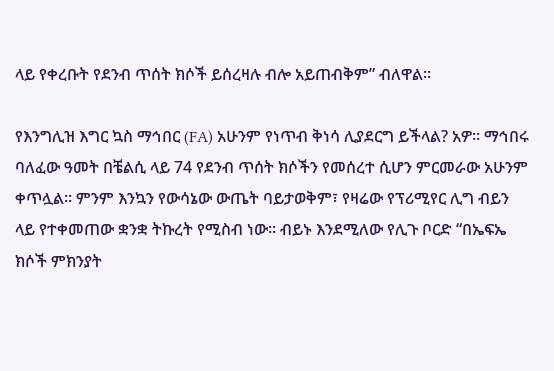ላይ የቀረቡት የደንብ ጥሰት ክሶች ይሰረዛሉ ብሎ አይጠብቅም” ብለዋል።

የእንግሊዝ እግር ኳስ ማኅበር (FA) አሁንም የነጥብ ቅነሳ ሊያደርግ ይችላል? አዎ። ማኅበሩ ባለፈው ዓመት በቼልሲ ላይ 74 የደንብ ጥሰት ክሶችን የመሰረተ ሲሆን ምርመራው አሁንም ቀጥሏል። ምንም እንኳን የውሳኔው ውጤት ባይታወቅም፣ የዛሬው የፕሪሚየር ሊግ ብይን ላይ የተቀመጠው ቋንቋ ትኩረት የሚስብ ነው። ብይኑ እንደሚለው የሊጉ ቦርድ “በኤፍኤ ክሶች ምክንያት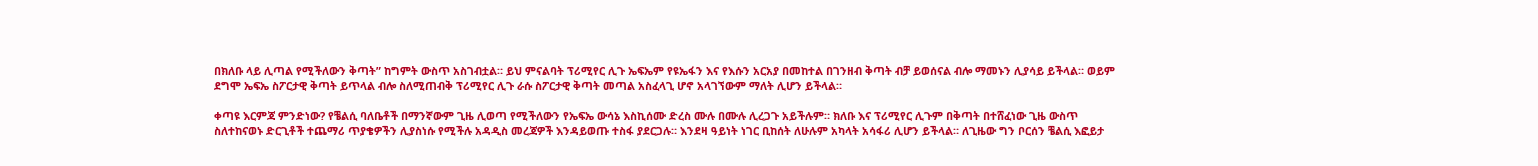በክለቡ ላይ ሊጣል የሚችለውን ቅጣት” ከግምት ውስጥ አስገብቷል። ይህ ምናልባት ፕሪሚየር ሊጉ ኤፍኤም የዩኤፋን እና የእሱን አርአያ በመከተል በገንዘብ ቅጣት ብቻ ይወሰናል ብሎ ማመኑን ሊያሳይ ይችላል። ወይም ደግሞ ኤፍኤ ስፖርታዊ ቅጣት ይጥላል ብሎ ስለሚጠብቅ ፕሪሚየር ሊጉ ራሱ ስፖርታዊ ቅጣት መጣል አስፈላጊ ሆኖ አላገኘውም ማለት ሊሆን ይችላል።

ቀጣዩ እርምጃ ምንድነው? የቼልሲ ባለቤቶች በማንኛውም ጊዜ ሊወጣ የሚችለውን የኤፍኤ ውሳኔ እስኪሰሙ ድረስ ሙሉ በሙሉ ሊረጋጉ አይችሉም። ክለቡ እና ፕሪሚየር ሊጉም በቅጣት በተሸፈነው ጊዜ ውስጥ ስለተከናወኑ ድርጊቶች ተጨማሪ ጥያቄዎችን ሊያስነሱ የሚችሉ አዳዲስ መረጃዎች እንዳይወጡ ተስፋ ያደርጋሉ። እንደዛ ዓይነት ነገር ቢከሰት ለሁሉም አካላት አሳፋሪ ሊሆን ይችላል። ለጊዜው ግን ቦርሰን ቼልሲ እፎይታ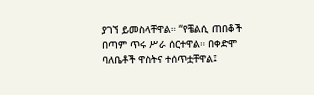ያገኘ ይመስላቸዋል። “የቼልሲ ጠበቆች በጣም ጥሩ ሥራ ሰርተዋል። በቀድሞ ባለቤቶች ዋስትና ተሰጥቷቸዋል፤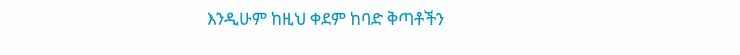እንዲሁም ከዚህ ቀደም ከባድ ቅጣቶችን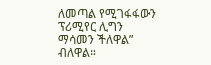ለመጣል የሚገፋፋውን ፕሪሚየር ሊግን ማሳመን ችለዋል” ብለዋል።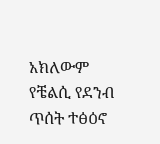አክለውም የቼልሲ የደንብ ጥሰት ተፅዕኖ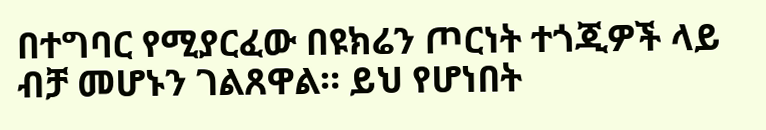በተግባር የሚያርፈው በዩክሬን ጦርነት ተጎጂዎች ላይ ብቻ መሆኑን ገልጸዋል። ይህ የሆነበት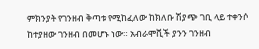ምክንያት የገንዘብ ቅጣቱ የሚከፈለው ከክለቡ ሽያጭ ገቢ ላይ ተቀንሶ ከተያዘው ገንዘብ በመሆኑ ነው። አብራሞቪች ያንን ገንዘብ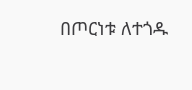በጦርነቱ ለተጎዱ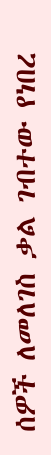ሰዎች ለመለገስ ቃል ገብተው የነበረ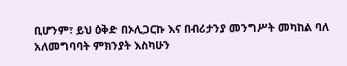ቢሆንም፣ ይህ ዕቅድ በኦሊጋርኩ እና በብሪታንያ መንግሥት መካከል ባለ አለመግባባት ምክንያት እስካሁን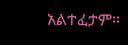አልተፈታም።